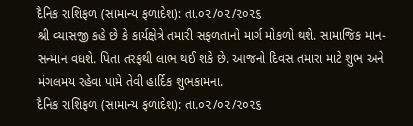દૈનિક રાશિફળ (સામાન્ય ફળાદેશ): તા.૦૨/૦૨/૨૦૨૬
શ્રી વ્યાસજી કહે છે કે કાર્યક્ષેત્રે તમારી સફળતાનો માર્ગ મોકળો થશે. સામાજિક માન-સન્માન વધશે. પિતા તરફથી લાભ થઈ શકે છે. આજનો દિવસ તમારા માટે શુભ અને મંગલમય રહેવા પામે તેવી હાર્દિક શુભકામના.
દૈનિક રાશિફળ (સામાન્ય ફળાદેશ): તા.૦૨/૦૨/૨૦૨૬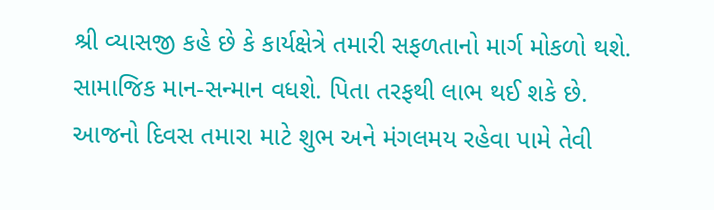શ્રી વ્યાસજી કહે છે કે કાર્યક્ષેત્રે તમારી સફળતાનો માર્ગ મોકળો થશે. સામાજિક માન-સન્માન વધશે. પિતા તરફથી લાભ થઈ શકે છે. આજનો દિવસ તમારા માટે શુભ અને મંગલમય રહેવા પામે તેવી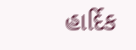હાર્દિક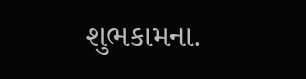શુભકામના.